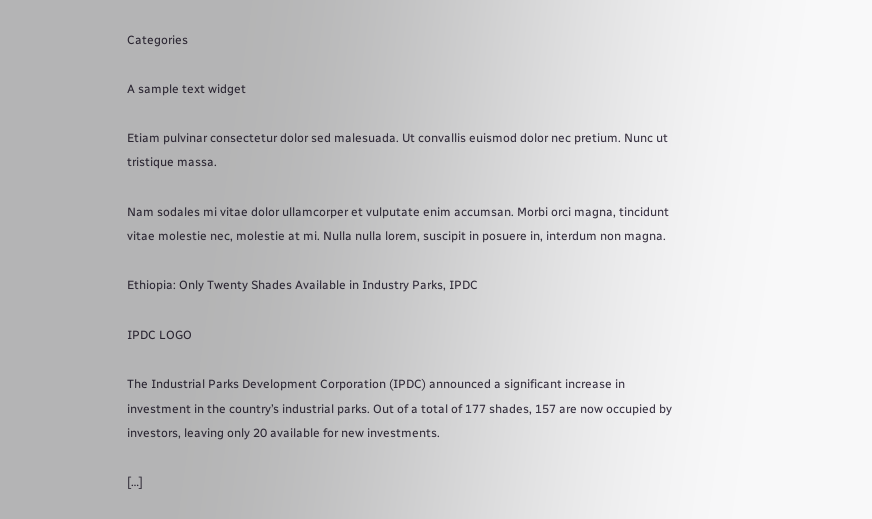Categories

A sample text widget

Etiam pulvinar consectetur dolor sed malesuada. Ut convallis euismod dolor nec pretium. Nunc ut tristique massa.

Nam sodales mi vitae dolor ullamcorper et vulputate enim accumsan. Morbi orci magna, tincidunt vitae molestie nec, molestie at mi. Nulla nulla lorem, suscipit in posuere in, interdum non magna.

Ethiopia: Only Twenty Shades Available in Industry Parks, IPDC

IPDC LOGO

The Industrial Parks Development Corporation (IPDC) announced a significant increase in investment in the country’s industrial parks. Out of a total of 177 shades, 157 are now occupied by investors, leaving only 20 available for new investments.

[…]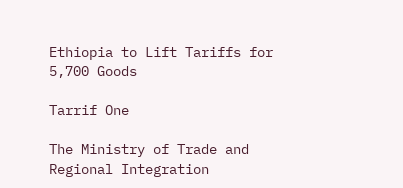Ethiopia to Lift Tariffs for 5,700 Goods

Tarrif One

The Ministry of Trade and Regional Integration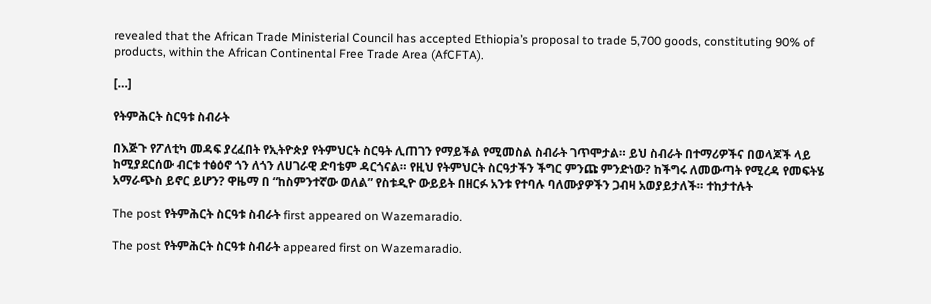revealed that the African Trade Ministerial Council has accepted Ethiopia’s proposal to trade 5,700 goods, constituting 90% of products, within the African Continental Free Trade Area (AfCFTA).

[…]

የትምሕርት ስርዓቱ ስብራት

በእጅጉ የፖለቲካ መዳፍ ያረፈበት የኢትዮጵያ የትምህርት ስርዓት ሊጠገን የማይችል የሚመስል ስብራት ገጥሞታል። ይህ ስብራት በተማሪዎችና በወላጆች ላይ ከሚያደርሰው ብርቱ ተፅዕኖ ጎን ለጎን ለሀገራዊ ድባቴም ዳርጎናል። የዚህ የትምህርት ስርዓታችን ችግር ምንጩ ምንድነው? ከችግሩ ለመውጣት የሚረዳ የመፍትሄ አማራጭስ ይኖር ይሆን? ዋዜማ በ “ከስምንተኛው ወለል” የስቱዲዮ ውይይት በዘርፉ አንቱ የተባሉ ባለሙያዎችን ጋብዛ አወያይታለች። ተከታተሉት

The post የትምሕርት ስርዓቱ ስብራት first appeared on Wazemaradio.

The post የትምሕርት ስርዓቱ ስብራት appeared first on Wazemaradio.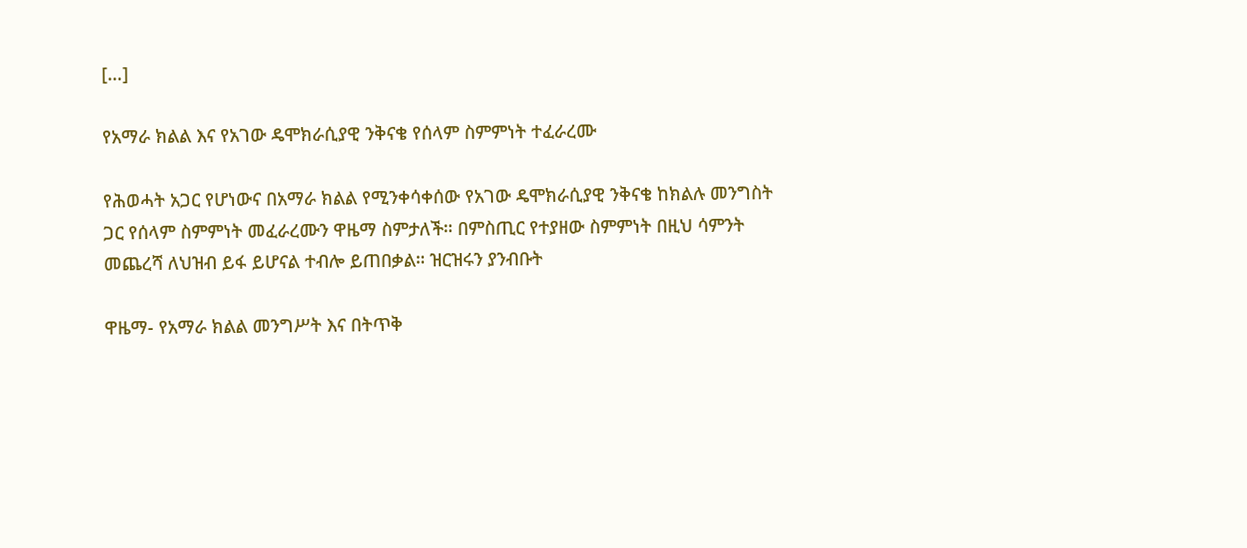[…]

የአማራ ክልል እና የአገው ዴሞክራሲያዊ ንቅናቄ የሰላም ስምምነት ተፈራረሙ

የሕወሓት አጋር የሆነውና በአማራ ክልል የሚንቀሳቀሰው የአገው ዴሞክራሲያዊ ንቅናቄ ከክልሉ መንግስት ጋር የሰላም ስምምነት መፈራረሙን ዋዜማ ስምታለች። በምስጢር የተያዘው ስምምነት በዚህ ሳምንት መጨረሻ ለህዝብ ይፋ ይሆናል ተብሎ ይጠበቃል። ዝርዝሩን ያንብቡት

ዋዜማ- የአማራ ክልል መንግሥት እና በትጥቅ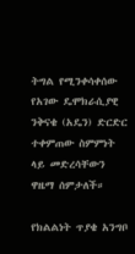ትግል የሚንቀሳቀሰው የአገው ዴሞክራሲያዊ ንቅናቄ (አዴን) ድርድር ተቀምጠው ስምምነት ላይ መድረሳቸውን ዋዜማ ሰምታለች።

የክልልነት ጥያቄ አንግቦ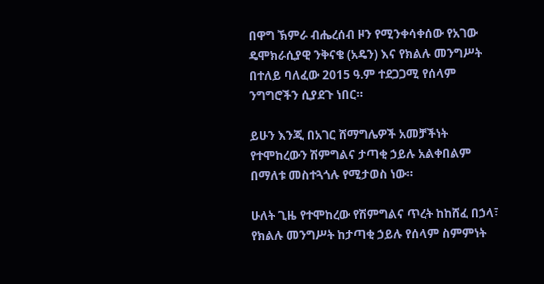በዋግ ኽምራ ብሔረሰብ ዞን የሚንቀሳቀሰው የአገው ዴሞክራሲያዊ ንቅናቄ (አዴን) እና የክልሉ መንግሥት በተለይ ባለፈው 2015 ዓ.ም ተደጋጋሚ የሰላም ንግግሮችን ሲያደጉ ነበር።

ይሁን እንጂ በአገር ሸማግሌዎች አመቻችነት የተሞከረውን ሽምግልና ታጣቂ ኃይሉ አልቀበልም በማለቱ መስተጓጎሉ የሚታወስ ነው።

ሁለት ጊዜ የተሞከረው የሽምግልና ጥረት ከከሸፈ በኃላ፣ የክልሉ መንግሥት ከታጣቂ ኃይሉ የሰላም ስምምነት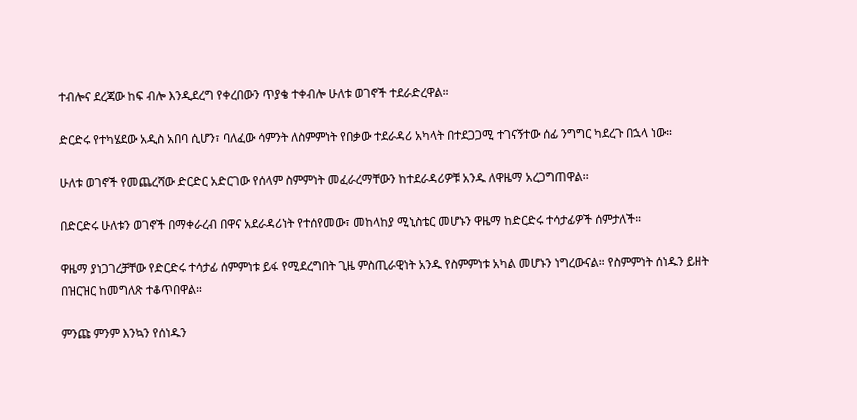ተብሎና ደረጃው ከፍ ብሎ እንዲደረግ የቀረበውን ጥያቄ ተቀብሎ ሁለቱ ወገኖች ተደራድረዋል።

ድርድሩ የተካሄደው አዲስ አበባ ሲሆን፣ ባለፈው ሳምንት ለስምምነት የበቃው ተደራዳሪ አካላት በተደጋጋሚ ተገናኝተው ሰፊ ንግግር ካደረጉ በኋላ ነው።

ሁለቱ ወገኖች የመጨረሻው ድርድር አድርገው የሰላም ስምምነት መፈራረማቸውን ከተደራዳሪዎቹ አንዱ ለዋዜማ አረጋግጠዋል፡፡

በድርድሩ ሁለቱን ወገኖች በማቀራረብ በዋና አደራዳሪነት የተሰየመው፣ መከላከያ ሚኒስቴር መሆኑን ዋዜማ ከድርድሩ ተሳታፊዎች ሰምታለች።

ዋዜማ ያነጋገረቻቸው የድርድሩ ተሳታፊ ሰምምነቱ ይፋ የሚደረግበት ጊዜ ምስጢራዊነት አንዱ የስምምነቱ አካል መሆኑን ነግረውናል። የስምምነት ሰነዱን ይዘት በዝርዝር ከመግለጽ ተቆጥበዋል።

ምንጩ ምንም እንኳን የሰነዱን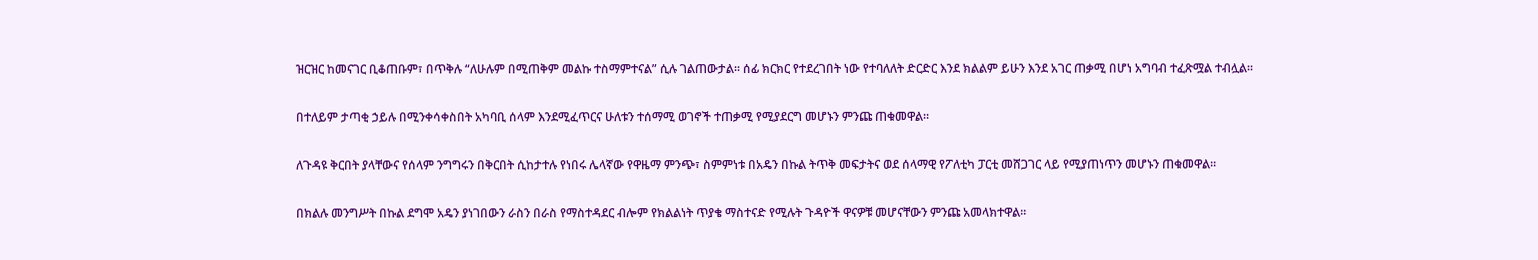ዝርዝር ከመናገር ቢቆጠቡም፣ በጥቅሉ “ለሁሉም በሚጠቅም መልኩ ተስማምተናል” ሲሉ ገልጠውታል። ሰፊ ክርክር የተደረገበት ነው የተባለለት ድርድር እንደ ክልልም ይሁን እንደ አገር ጠቃሚ በሆነ አግባብ ተፈጽሟል ተብሏል።

በተለይም ታጣቂ ኃይሉ በሚንቀሳቀስበት አካባቢ ሰላም እንደሚፈጥርና ሁለቱን ተሰማሚ ወገኖች ተጠቃሚ የሚያደርግ መሆኑን ምንጩ ጠቁመዋል።

ለጉዳዩ ቅርበት ያላቸውና የሰላም ንግግሩን በቅርበት ሲከታተሉ የነበሩ ሌላኛው የዋዜማ ምንጭ፣ ስምምነቱ በአዴን በኩል ትጥቅ መፍታትና ወደ ሰላማዊ የፖለቲካ ፓርቲ መሸጋገር ላይ የሚያጠነጥን መሆኑን ጠቁመዋል።

በክልሉ መንግሥት በኩል ደግሞ አዴን ያነገበውን ራስን በራስ የማስተዳደር ብሎም የክልልነት ጥያቄ ማስተናድ የሚሉት ጉዳዮች ዋናዎቹ መሆናቸውን ምንጩ አመላክተዋል።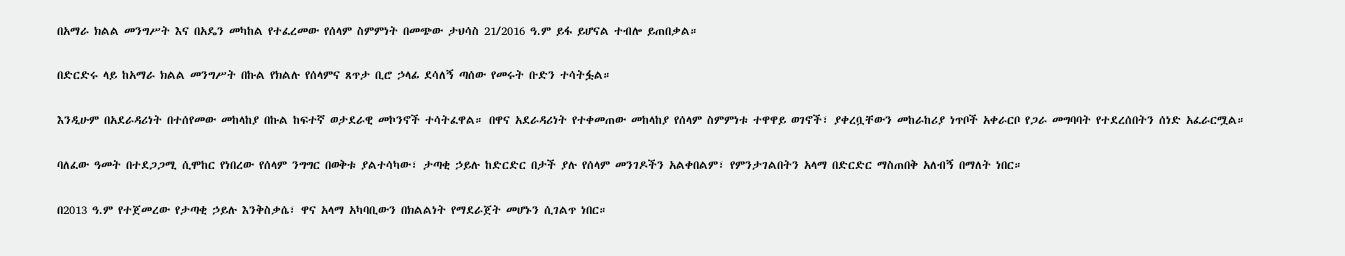በአማራ ክልል መንግሥት እና በአዴን መካከል የተፈረመው የሰላም ስምምነት በመጭው ታህሳስ 21/2016 ዓ.ም ይፋ ይሆናል ተብሎ ይጠበቃል።

በድርድሩ ላይ ከአማራ ክልል መንግሥት በኩል የክልሉ የሰላምና ጸጥታ ቢሮ ኃላፊ ደሳለኝ ጣሰው የመሩት ቡድን ተሳትፏል።

እንዲሁም በአደራዳሪነት በተሰየመው መከላከያ በኩል ከፍተኛ ወታደራዊ መኮንኖች ተሳትፈዋል። በዋና አደራዳሪነት የተቀመጠው መከላከያ የሰላም ስምምነቱ ተዋዋይ ወገኖች፣ ያቀረቧቸውን መከራከሪያ ነጥቦች አቀራርቦ የጋራ መግባባት የተደረሰበትን ሰነድ አፈራርሟል።

ባለፈው ዓመት በተደጋጋሚ ሲሞከር የነበረው የሰላም ንግግር በወቅቱ ያልተሳካው፣ ታጣቂ ኃይሉ ከድርድር በታች ያሉ የሰላም መንገዶችን አልቀበልም፣ የምንታገልበትን አላማ በድርድር ማስጠበቅ አለብኝ በማለት ነበር።

በ2013 ዓ.ም የተጀመረው የታጣቂ ኃይሉ እንቅስቃሴ፣ ዋና አላማ አካባቢውን በክልልነት የማደራጀት መሆኑን ሲገልጥ ነበር።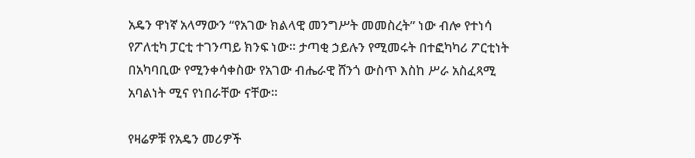አዴን ዋነኛ አላማውን “የአገው ክልላዊ መንግሥት መመስረት” ነው ብሎ የተነሳ የፖለቲካ ፓርቲ ተገንጣይ ክንፍ ነው። ታጣቂ ኃይሉን የሚመሩት በተፎካካሪ ፖርቲነት በአካባቢው የሚንቀሳቀስው የአገው ብሔራዊ ሸንጎ ውስጥ እስከ ሥራ አስፈጻሚ አባልነት ሚና የነበራቸው ናቸው።

የዛሬዎቹ የአዴን መሪዎች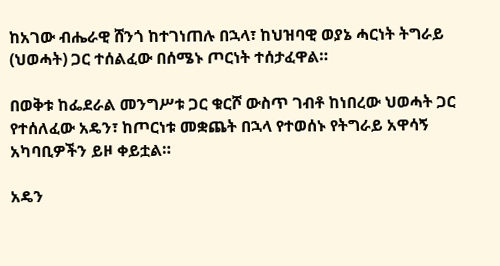ከአገው ብሔራዊ ሸንጎ ከተገነጠሉ በኋላ፣ ከህዝባዊ ወያኔ ሓርነት ትግራይ (ህወሓት) ጋር ተሰልፈው በሰሜኑ ጦርነት ተሰታፈዋል።

በወቅቱ ከፌደራል መንግሥቱ ጋር ቁርሾ ውስጥ ገብቶ ከነበረው ህወሓት ጋር የተሰለፈው አዴን፣ ከጦርነቱ መቋጨት በኋላ የተወሰኑ የትግራይ አዋሳኝ አካባቢዎችን ይዞ ቀይቷል።

አዴን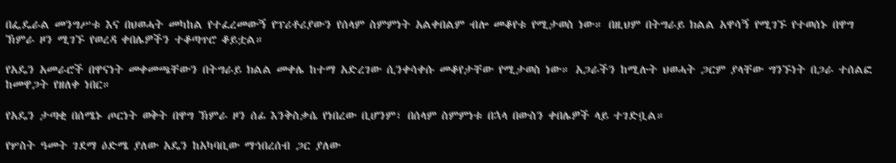በፌዴራል መንግሥቱ እና በህወሓት መካከል የተፈረመውኝ የፕሪቶሪያውን የሰላም ስምምነት አልቀበልም ብሎ መቆየቱ የሚታወስ ነው። በዚህም በትግራይ ክልል አዋሳኝ የሚገኙ የተወሰኑ በዋግ ኽምራ ዞን ሚገኙ የወረዳ ቀበሌዎችን ተቆጣጥሮ ቆይቷል።

የአዴን አመራሮች በዋናነት መቀመጫቸውን በትግራይ ክልል መቀሌ ከተማ አድረገው ሲንቀሳቀሱ መቆየታቸው የሚታወስ ነው። አጋራችን ከሚሉት ህወሓት ጋርም ያላቸው ግንኙነት በጋራ ተሰልፎ ከመዋጋት የዘለቀ ነበር።

የአዴን ታጣቂ በሰሜኑ ጦርነት ወቅት በዋግ ኽምራ ዞን ሰፊ እንቅስቃሴ የነበረው ቢሆንም፣ በሰላም ስምምነቱ በኋላ በውስን ቀበሌዎች ላይ ተገድቧል።

የሦስት ዓመት ገደማ ዕድሜ ያለው አዴን ከአካባቢው ማኅበረሰብ ጋር ያለው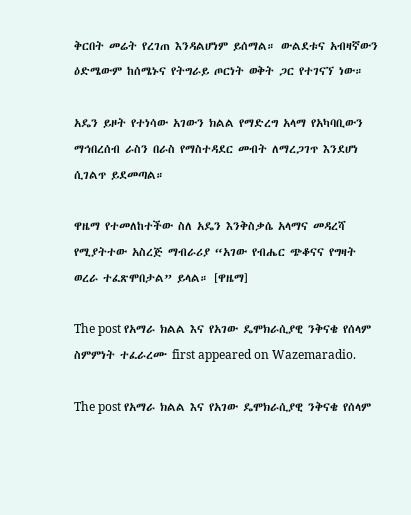ቅርበት መሬት የረገጠ እንዳልሆነም ይሰማል። ውልደቱና አብዛኛውን ዕድሜውም ከሰሜኑና የትግራይ ጦርነት ወቅት ጋር የተገናኘ ነው።

አዴን ይዞት የተነሳው አገውን ክልል የማድረግ አላማ የአካባቢውን ማኅበረሰብ ራስን በራስ የማስተዳደር መብት ለማረጋገጥ እንደሆነ ሲገልጥ ይደመጣል።

ዋዜማ የተመለከተችው ስለ አዴን እንቅስቃሴ አላማና መዳረሻ የሚያትተው አስረጅ ማብራሪያ “አገው የብሔር ጭቆናና የግዛት ወረራ ተፈጽሞበታል” ይላል። [ዋዜማ]

The post የአማራ ክልል እና የአገው ዴሞክራሲያዊ ንቅናቄ የሰላም ስምምነት ተፈራረሙ first appeared on Wazemaradio.

The post የአማራ ክልል እና የአገው ዴሞክራሲያዊ ንቅናቄ የሰላም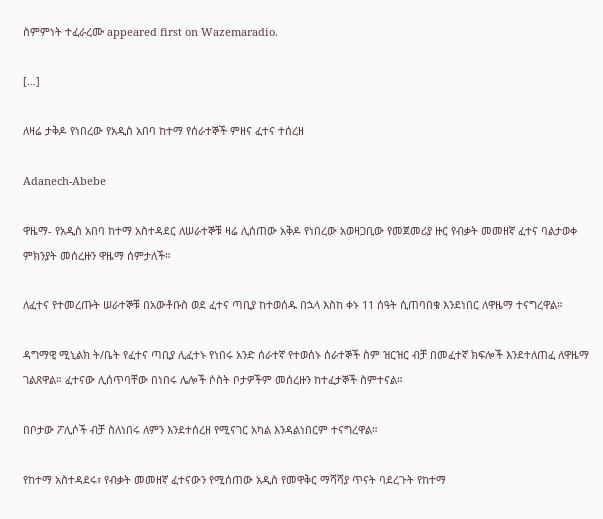ስምምነት ተፈራረሙ appeared first on Wazemaradio.

[…]

ለዛሬ ታቅዶ የነበረው የአዲስ አበባ ከተማ የሰራተኞች ምዘና ፈተና ተሰረዘ

Adanech-Abebe

ዋዜማ- የአዲስ አበባ ከተማ አስተዳደር ለሠራተኞቹ ዛሬ ሊሰጠው አቅዶ የነበረው አወዛጋቢው የመጀመሪያ ዙር የብቃት መመዘኛ ፈተና ባልታወቀ ምክንያት መሰረዙን ዋዜማ ሰምታለች።

ለፈተና የተመረጡት ሠራተኞቹ በአውቶቡስ ወደ ፈተና ጣቢያ ከተወሰዱ በኋላ እስከ ቀኑ 11 ሰዓት ሲጠባበቁ እንደነበር ለዋዜማ ተናግረዋል።

ዳግማዊ ሚኒልክ ት/ቤት የፈተና ጣቢያ ሊፈተኑ የነበሩ አንድ ሰራተኛ የተወሰኑ ሰራተኞች ስም ዝርዝር ብቻ በመፈተኛ ክፍሎች እንደተለጠፈ ለዋዜማ ገልጸዋል። ፈተናው ሊሰጥባቸው በነበሩ ሌሎች ሶስት ቦታዎችም መሰረዙን ከተፈታኞች ስምተናል።

በቦታው ፖሊሶች ብቻ ስለነበሩ ለምን እንደተሰረዘ የሚናገር አካል እንዳልነበርም ተናግረዋል።

የከተማ አስተዳደሩ፣ የብቃት መመዘኛ ፈተናውን የሚሰጠው አዲስ የመዋቅር ማሻሻያ ጥናት ባደረጉት የከተማ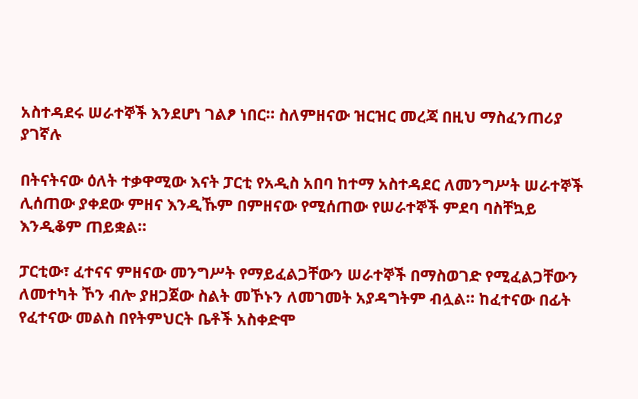አስተዳደሩ ሠራተኞች እንደሆነ ገልፆ ነበር። ስለምዘናው ዝርዝር መረጃ በዚህ ማስፈንጠሪያ ያገኛሉ

በትናትናው ዕለት ተቃዋሚው እናት ፓርቲ የአዲስ አበባ ከተማ አስተዳደር ለመንግሥት ሠራተኞች ሊሰጠው ያቀደው ምዘና እንዲኹም በምዘናው የሚሰጠው የሠራተኞች ምደባ ባስቸኳይ እንዲቆም ጠይቋል።

ፓርቲው፣ ፈተናና ምዘናው መንግሥት የማይፈልጋቸውን ሠራተኞች በማስወገድ የሚፈልጋቸውን ለመተካት ኾን ብሎ ያዘጋጀው ስልት መኾኑን ለመገመት አያዳግትም ብሏል። ከፈተናው በፊት የፈተናው መልስ በየትምህርት ቤቶች አስቀድሞ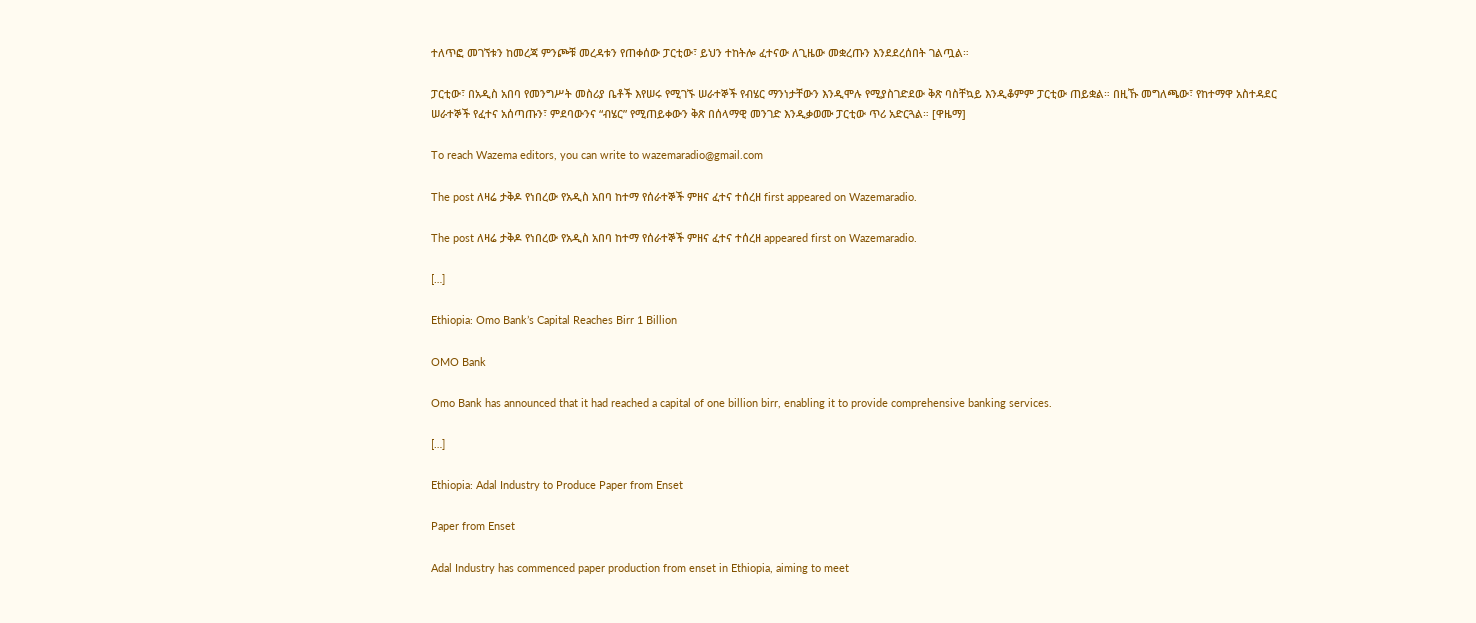ተለጥፎ መገኘቱን ከመረጃ ምንጮቹ መረዳቱን የጠቀሰው ፓርቲው፣ ይህን ተከትሎ ፈተናው ለጊዜው መቋረጡን እንደደረሰበት ገልጧል።

ፓርቲው፣ በአዲስ አበባ የመንግሥት መስሪያ ቤቶች እየሠሩ የሚገኙ ሠራተኞች የብሄር ማንነታቸውን እንዲሞሉ የሚያስገድደው ቅጽ ባስቸኳይ እንዲቆምም ፓርቲው ጠይቋል። በዚኹ መግለጫው፣ የከተማዋ አስተዳደር ሠራተኞች የፈተና አሰጣጡን፣ ምደባውንና “ብሄር” የሚጠይቀውን ቅጽ በሰላማዊ መንገድ እንዲቃወሙ ፓርቲው ጥሪ አድርጓል። [ዋዜማ]

To reach Wazema editors, you can write to wazemaradio@gmail.com

The post ለዛሬ ታቅዶ የነበረው የአዲስ አበባ ከተማ የሰራተኞች ምዘና ፈተና ተሰረዘ first appeared on Wazemaradio.

The post ለዛሬ ታቅዶ የነበረው የአዲስ አበባ ከተማ የሰራተኞች ምዘና ፈተና ተሰረዘ appeared first on Wazemaradio.

[…]

Ethiopia: Omo Bank’s Capital Reaches Birr 1 Billion

OMO Bank

Omo Bank has announced that it had reached a capital of one billion birr, enabling it to provide comprehensive banking services.

[…]

Ethiopia: Adal Industry to Produce Paper from Enset

Paper from Enset

Adal Industry has commenced paper production from enset in Ethiopia, aiming to meet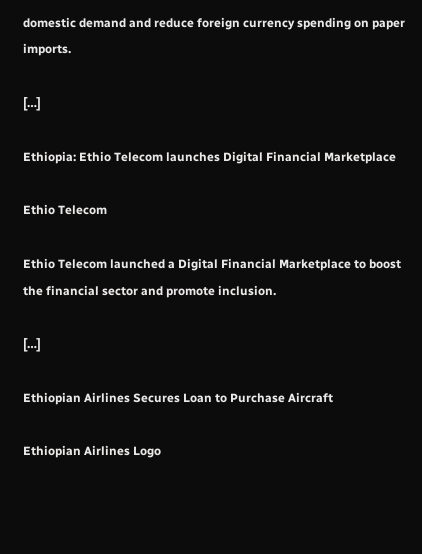domestic demand and reduce foreign currency spending on paper imports.

[…]

Ethiopia: Ethio Telecom launches Digital Financial Marketplace

Ethio Telecom

Ethio Telecom launched a Digital Financial Marketplace to boost the financial sector and promote inclusion.

[…]

Ethiopian Airlines Secures Loan to Purchase Aircraft

Ethiopian Airlines Logo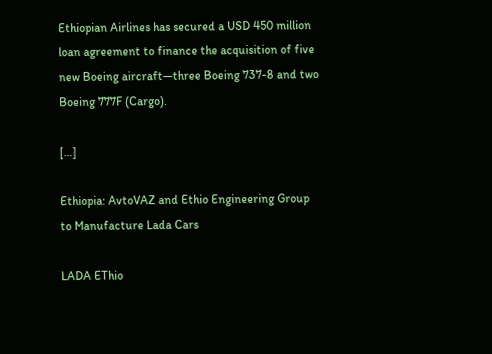Ethiopian Airlines has secured a USD 450 million loan agreement to finance the acquisition of five new Boeing aircraft—three Boeing 737-8 and two Boeing 777F (Cargo).

[…]

Ethiopia: AvtoVAZ and Ethio Engineering Group to Manufacture Lada Cars

LADA EThio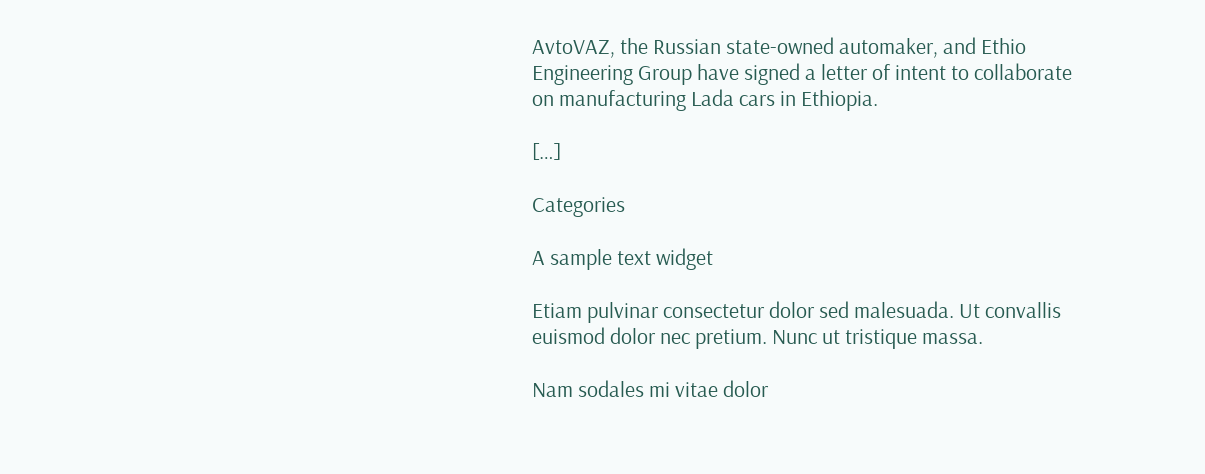AvtoVAZ, the Russian state-owned automaker, and Ethio Engineering Group have signed a letter of intent to collaborate on manufacturing Lada cars in Ethiopia.

[…]

Categories

A sample text widget

Etiam pulvinar consectetur dolor sed malesuada. Ut convallis euismod dolor nec pretium. Nunc ut tristique massa.

Nam sodales mi vitae dolor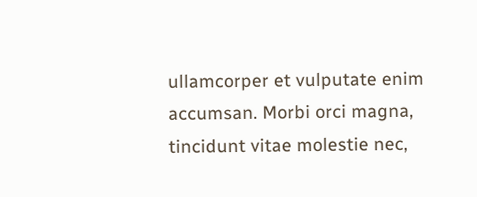ullamcorper et vulputate enim accumsan. Morbi orci magna, tincidunt vitae molestie nec,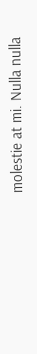molestie at mi. Nulla nulla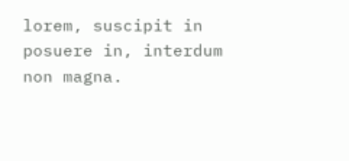lorem, suscipit in posuere in, interdum non magna.